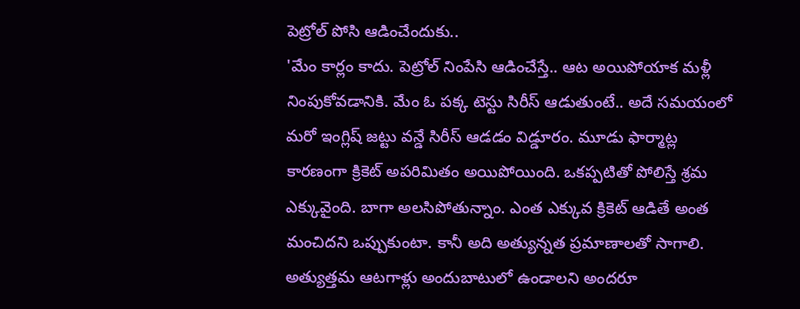పెట్రోల్ పోసి ఆడించేందుకు..
'మేం కార్లం కాదు. పెట్రోల్ నింపేసి ఆడించేస్తే.. ఆట అయిపోయాక మళ్లీ నింపుకోవడానికి. మేం ఓ పక్క టెస్టు సిరీస్ ఆడుతుంటే.. అదే సమయంలో మరో ఇంగ్లిష్ జట్టు వన్డే సిరీస్ ఆడడం విడ్డూరం. మూడు ఫార్మాట్ల కారణంగా క్రికెట్ అపరిమితం అయిపోయింది. ఒకప్పటితో పోలిస్తే శ్రమ ఎక్కువైంది. బాగా అలసిపోతున్నాం. ఎంత ఎక్కువ క్రికెట్ ఆడితే అంత మంచిదని ఒప్పుకుంటా. కానీ అది అత్యున్నత ప్రమాణాలతో సాగాలి. అత్యుత్తమ ఆటగాళ్లు అందుబాటులో ఉండాలని అందరూ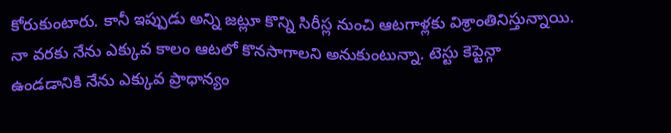కోరుకుంటారు. కానీ ఇప్పుడు అన్ని జట్లూ కొన్ని సిరీస్ల నుంచి ఆటగాళ్లకు విశ్రాంతినిస్తున్నాయి. నా వరకు నేను ఎక్కువ కాలం ఆటలో కొనసాగాలని అనుకుంటున్నా. టెస్టు కెప్టెన్గా ఉండడానికి నేను ఎక్కువ ప్రాధాన్యం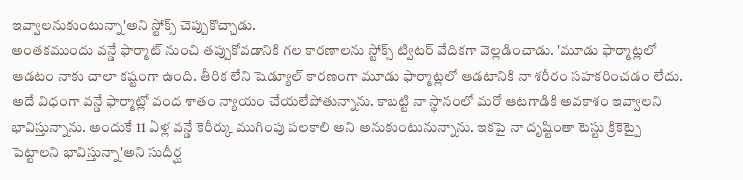ఇవ్వాలనుకుంటున్నా'అని స్టోక్స్ చెప్పుకొచ్చాడు.
అంతకముందు వన్డే ఫార్మాట్ నుంచి తప్పుకోవడానికి గల కారణాలను స్టోక్స్ ట్విటర్ వేదికగా వెల్లడించాడు. 'మూడు ఫార్మాట్లలో ఆడటం నాకు చాలా కష్టంగా ఉంది. తీరిక లేని షెడ్యూల్ కారణంగా మూడు ఫార్మాట్లలో ఆడటానికి నా శరీరం సహకరించడం లేదు. అదే విధంగా వన్డే ఫార్మాట్లో వంద శాతం న్యాయం చేయలేపోతున్నాను. కాబట్టి నా స్థానంలో మరో ఆటగాడికి అవకాశం ఇవ్వాలని భావిస్తున్నాను. అందుకే 11 ఏళ్ల వన్డే కెరీర్కు ముగింపు పలకాలి అని అనుకుంటునున్నాను. ఇకపై నా దృష్టింతా టెస్టు క్రికెట్పై పెట్టాలని భావిస్తున్నా'అని సుదీర్ఘ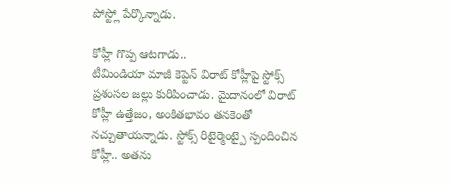పోస్ట్లో పేర్కొన్నాడు.

కోహ్లీ గొప్ప ఆటగాడు..
టీమిండియా మాజీ కెప్టెన్ విరాట్ కోహ్లీపై స్టోక్స్ ప్రశంసల జల్లు కురిపించాడు. మైదానంలో విరాట్ కోహ్లీ ఉత్తేజం, అంకితభావం తనకెంతో నచ్చుతాయన్నాడు. స్టోక్స్ రిటైర్మెంట్పై స్పందించిన కోహ్లీ.. అతను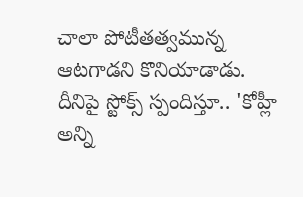చాలా పోటీతత్వమున్న ఆటగాడని కొనియాడాడు. దీనిపై స్టోక్స్ స్పందిస్తూ.. 'కోహ్లీ అన్ని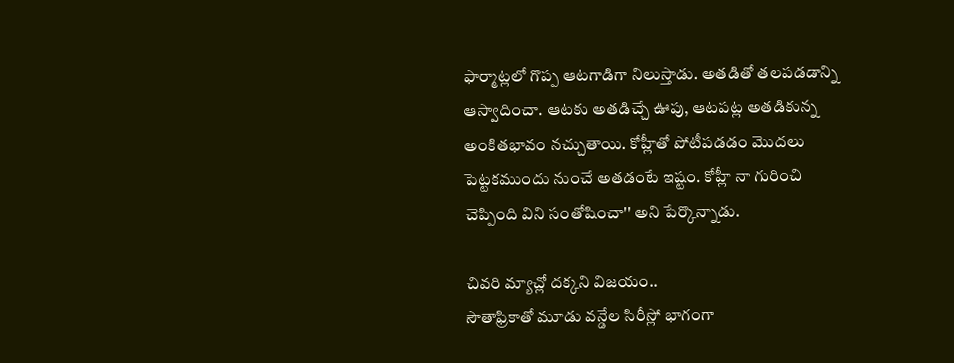ఫార్మాట్లలో గొప్ప ఆటగాడిగా నిలుస్తాడు. అతడితో తలపడడాన్ని ఆస్వాదించా. ఆటకు అతడిచ్చే ఊపు, ఆటపట్ల అతడికున్న అంకితభావం నచ్చుతాయి. కోహ్లీతో పోటీపడడం మొదలు పెట్టకముందు నుంచే అతడంటే ఇష్టం. కోహ్లీ నా గురించి చెప్పింది విని సంతోషించా'' అని పేర్కొన్నాడు.

చివరి మ్యాచ్లో దక్కని విజయం..
సౌతాఫ్రికాతో మూడు వన్డేల సిరీస్లో భాగంగా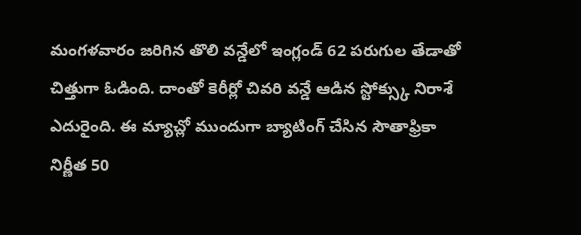మంగళవారం జరిగిన తొలి వన్డేలో ఇంగ్లండ్ 62 పరుగుల తేడాతో చిత్తుగా ఓడింది. దాంతో కెరీర్లో చివరి వన్డే ఆడిన స్టోక్స్కు నిరాశే ఎదురైంది. ఈ మ్యాచ్లో ముందుగా బ్యాటింగ్ చేసిన సౌతాఫ్రికా నిర్ణీత 50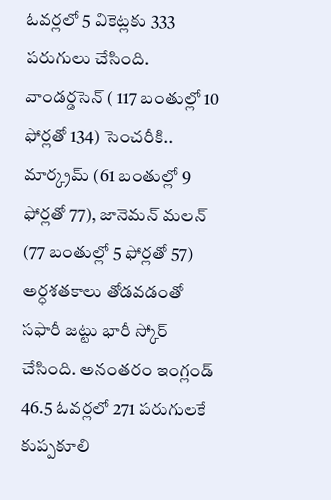ఓవర్లలో 5 వికెట్లకు 333 పరుగులు చేసింది.
వాండర్డసెన్ ( 117 బంతుల్లో 10 ఫోర్లతో 134) సెంచరీకి.. మార్క్రమ్ (61 బంతుల్లో 9 ఫోర్లతో 77), జానెమన్ మలన్ (77 బంతుల్లో 5 ఫోర్లతో 57) అర్ధశతకాలు తోడవడంతో సఫారీ జట్టు భారీ స్కోర్ చేసింది. అనంతరం ఇంగ్లండ్ 46.5 ఓవర్లలో 271 పరుగులకే కుప్పకూలి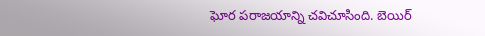ఘోర పరాజయాన్ని చవిచూసింది. బెయిర్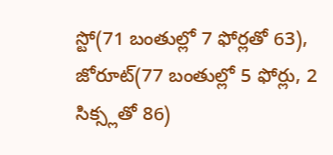స్టో(71 బంతుల్లో 7 ఫోర్లతో 63), జోరూట్(77 బంతుల్లో 5 ఫోర్లు, 2 సిక్స్లతో 86)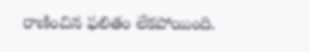రాణించిన ఫలితం లేకపోయింది.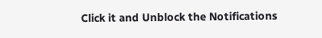Click it and Unblock the Notifications